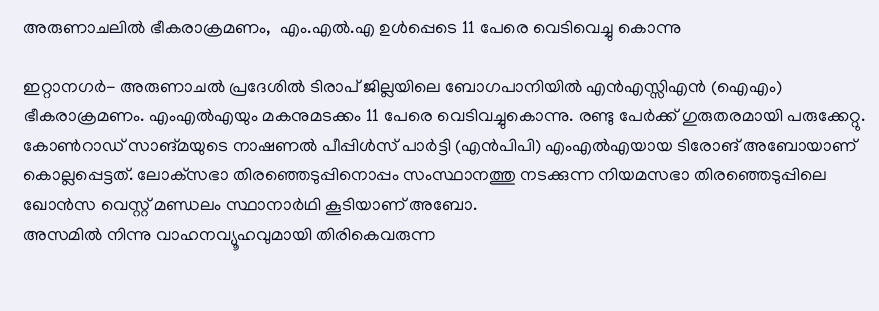അരുണാചലില്‍ ഭീകരാക്രമണം,  എം.എല്‍.എ ഉള്‍പ്പെടെ 11 പേരെ വെടിവെച്ചു കൊന്നു

ഇറ്റാനഗര്‍- അരുണാചല്‍ പ്രദേശില്‍ ടിരാപ് ജില്ലയിലെ ബോഗപാനിയില്‍ എന്‍എസ്സിഎന്‍ (ഐഎം) ഭീകരാക്രമണം. എംഎല്‍എയും മകനുമടക്കം 11 പേരെ വെടിവച്ചുകൊന്നു. രണ്ടു പേര്‍ക്ക് ഗുരുതരമായി പരുക്കേറ്റു. കോണ്‍റാഡ് സാങ്മയുടെ നാഷണല്‍ പീപ്പിള്‍സ് പാര്‍ട്ടി (എന്‍പിപി) എംഎല്‍എയായ ടിരോങ് അബോയാണ് കൊല്ലപ്പെട്ടത്. ലോക്‌സഭാ തിരഞ്ഞെടുപ്പിനൊപ്പം സംസ്ഥാനത്തു നടക്കുന്ന നിയമസഭാ തിരഞ്ഞെടുപ്പിലെ ഖോന്‍സ വെസ്റ്റ് മണ്ഡലം സ്ഥാനാര്‍ഥി കൂടിയാണ് അബോ.
അസമില്‍ നിന്നു വാഹനവ്യൂഹവുമായി തിരികെവരുന്ന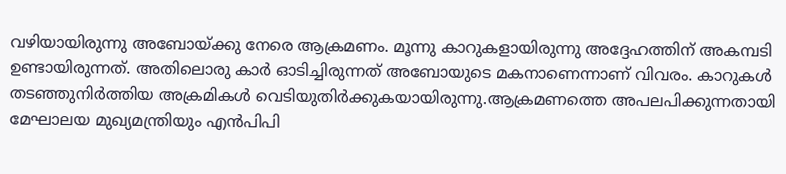വഴിയായിരുന്നു അബോയ്ക്കു നേരെ ആക്രമണം. മൂന്നു കാറുകളായിരുന്നു അദ്ദേഹത്തിന് അകമ്പടി ഉണ്ടായിരുന്നത്. അതിലൊരു കാര്‍ ഓടിച്ചിരുന്നത് അബോയുടെ മകനാണെന്നാണ് വിവരം. കാറുകള്‍ തടഞ്ഞുനിര്‍ത്തിയ അക്രമികള്‍ വെടിയുതിര്‍ക്കുകയായിരുന്നു.ആക്രമണത്തെ അപലപിക്കുന്നതായി മേഘാലയ മുഖ്യമന്ത്രിയും എന്‍പിപി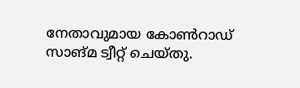നേതാവുമായ കോണ്‍റാഡ് സാങ്മ ട്വീറ്റ് ചെയ്തു.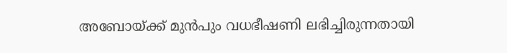അബോയ്ക്ക് മുന്‍പും വധഭീഷണി ലഭിച്ചിരുന്നതായി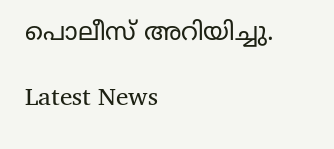പൊലീസ് അറിയിച്ചു.

Latest News